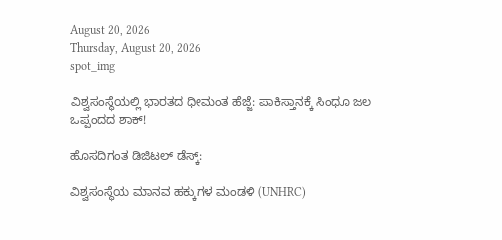August 20, 2026
Thursday, August 20, 2026
spot_img

ವಿಶ್ವಸಂಸ್ಥೆಯಲ್ಲಿ ಭಾರತದ ಧೀಮಂತ ಹೆಜ್ಜೆ: ಪಾಕಿಸ್ತಾನಕ್ಕೆ ಸಿಂಧೂ ಜಲ ಒಪ್ಪಂದದ ಶಾಕ್!

ಹೊಸದಿಗಂತ ಡಿಜಿಟಲ್ ಡೆಸ್ಕ್:

ವಿಶ್ವಸಂಸ್ಥೆಯ ಮಾನವ ಹಕ್ಕುಗಳ ಮಂಡಳಿ (UNHRC)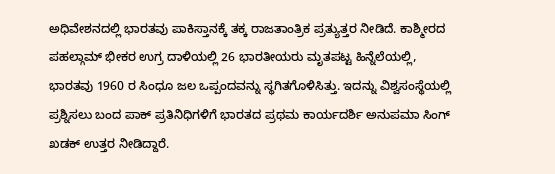ಅಧಿವೇಶನದಲ್ಲಿ ಭಾರತವು ಪಾಕಿಸ್ತಾನಕ್ಕೆ ತಕ್ಕ ರಾಜತಾಂತ್ರಿಕ ಪ್ರತ್ಯುತ್ತರ ನೀಡಿದೆ. ಕಾಶ್ಮೀರದ ಪಹಲ್ಗಾಮ್ ಭೀಕರ ಉಗ್ರ ದಾಳಿಯಲ್ಲಿ 26 ಭಾರತೀಯರು ಮೃತಪಟ್ಟ ಹಿನ್ನೆಲೆಯಲ್ಲಿ, ಭಾರತವು 1960 ರ ಸಿಂಧೂ ಜಲ ಒಪ್ಪಂದವನ್ನು ಸ್ಥಗಿತಗೊಳಿಸಿತ್ತು. ಇದನ್ನು ವಿಶ್ವಸಂಸ್ಥೆಯಲ್ಲಿ ಪ್ರಶ್ನಿಸಲು ಬಂದ ಪಾಕ್ ಪ್ರತಿನಿಧಿಗಳಿಗೆ ಭಾರತದ ಪ್ರಥಮ ಕಾರ್ಯದರ್ಶಿ ಅನುಪಮಾ ಸಿಂಗ್ ಖಡಕ್ ಉತ್ತರ ನೀಡಿದ್ದಾರೆ.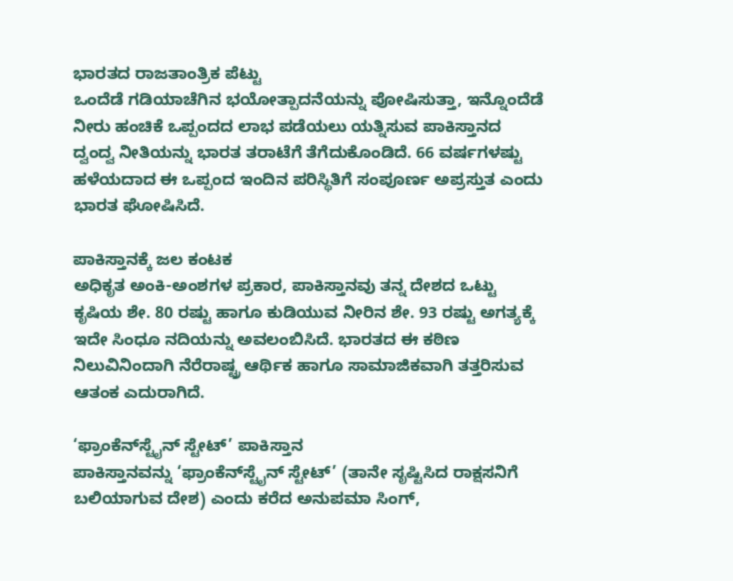ಭಾರತದ ರಾಜತಾಂತ್ರಿಕ ಪೆಟ್ಟು
ಒಂದೆಡೆ ಗಡಿಯಾಚೆಗಿನ ಭಯೋತ್ಪಾದನೆಯನ್ನು ಪೋಷಿಸುತ್ತಾ, ಇನ್ನೊಂದೆಡೆ ನೀರು ಹಂಚಿಕೆ ಒಪ್ಪಂದದ ಲಾಭ ಪಡೆಯಲು ಯತ್ನಿಸುವ ಪಾಕಿಸ್ತಾನದ ದ್ವಂದ್ವ ನೀತಿಯನ್ನು ಭಾರತ ತರಾಟೆಗೆ ತೆಗೆದುಕೊಂಡಿದೆ. 66 ವರ್ಷಗಳಷ್ಟು ಹಳೆಯದಾದ ಈ ಒಪ್ಪಂದ ಇಂದಿನ ಪರಿಸ್ಥಿತಿಗೆ ಸಂಪೂರ್ಣ ಅಪ್ರಸ್ತುತ ಎಂದು ಭಾರತ ಘೋಷಿಸಿದೆ.

ಪಾಕಿಸ್ತಾನಕ್ಕೆ ಜಲ ಕಂಟಕ
ಅಧಿಕೃತ ಅಂಕಿ-ಅಂಶಗಳ ಪ್ರಕಾರ, ಪಾಕಿಸ್ತಾನವು ತನ್ನ ದೇಶದ ಒಟ್ಟು ಕೃಷಿಯ ಶೇ. 80 ರಷ್ಟು ಹಾಗೂ ಕುಡಿಯುವ ನೀರಿನ ಶೇ. 93 ರಷ್ಟು ಅಗತ್ಯಕ್ಕೆ ಇದೇ ಸಿಂಧೂ ನದಿಯನ್ನು ಅವಲಂಬಿಸಿದೆ. ಭಾರತದ ಈ ಕಠಿಣ ನಿಲುವಿನಿಂದಾಗಿ ನೆರೆರಾಷ್ಟ್ರ ಆರ್ಥಿಕ ಹಾಗೂ ಸಾಮಾಜಿಕವಾಗಿ ತತ್ತರಿಸುವ ಆತಂಕ ಎದುರಾಗಿದೆ.

‘ಫ್ರಾಂಕೆನ್‌ಸ್ಟೈನ್ ಸ್ಟೇಟ್’ ಪಾಕಿಸ್ತಾನ
ಪಾಕಿಸ್ತಾನವನ್ನು ‘ಫ್ರಾಂಕೆನ್‌ಸ್ಟೈನ್ ಸ್ಟೇಟ್’ (ತಾನೇ ಸೃಷ್ಟಿಸಿದ ರಾಕ್ಷಸನಿಗೆ ಬಲಿಯಾಗುವ ದೇಶ) ಎಂದು ಕರೆದ ಅನುಪಮಾ ಸಿಂಗ್,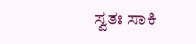ಸ್ವತಃ ಸಾಕಿ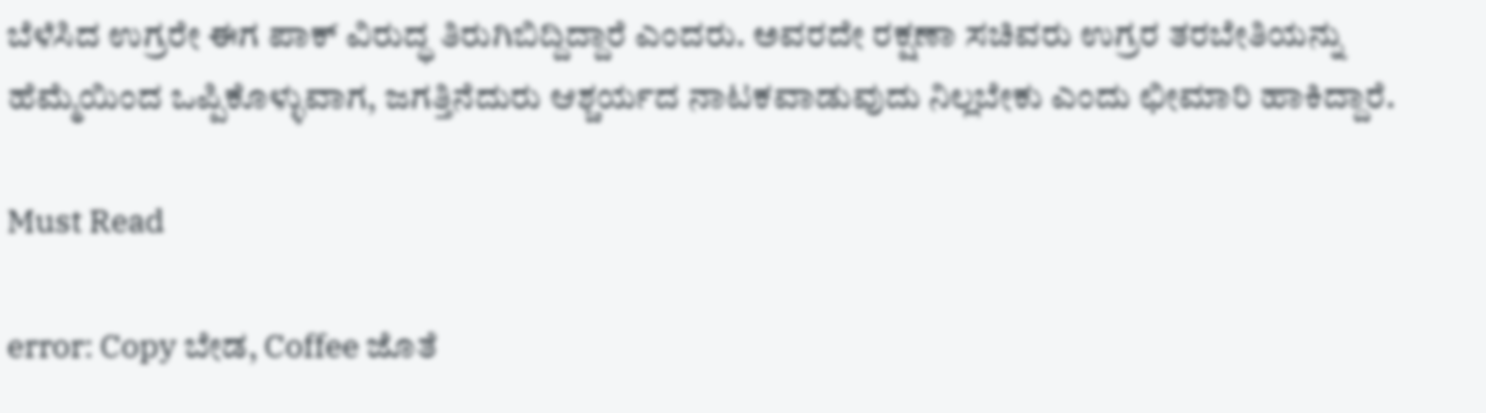ಬೆಳೆಸಿದ ಉಗ್ರರೇ ಈಗ ಪಾಕ್ ವಿರುದ್ಧ ತಿರುಗಿಬಿದ್ದಿದ್ದಾರೆ ಎಂದರು. ಅವರದೇ ರಕ್ಷಣಾ ಸಚಿವರು ಉಗ್ರರ ತರಬೇತಿಯನ್ನು ಹೆಮ್ಮೆಯಿಂದ ಒಪ್ಪಿಕೊಳ್ಳುವಾಗ, ಜಗತ್ತಿನೆದುರು ಆಶ್ಚರ್ಯದ ನಾಟಕವಾಡುವುದು ನಿಲ್ಲಬೇಕು ಎಂದು ಛೀಮಾರಿ ಹಾಕಿದ್ದಾರೆ.

Must Read

error: Copy ಬೇಡ, Coffee ಜೊತೆ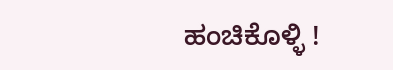ಹಂಚಿಕೊಳ್ಳಿ !